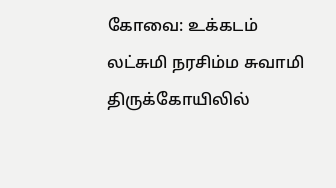கோவை: உக்கடம் லட்சுமி நரசிம்ம சுவாமி திருக்கோயிலில்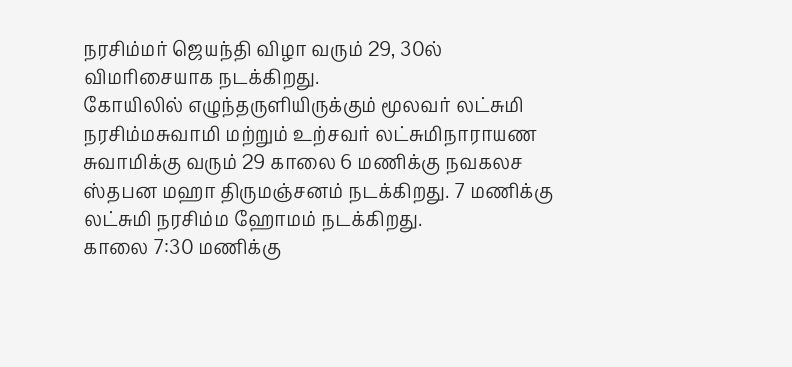நரசிம்மர் ஜெயந்தி விழா வரும் 29, 30ல் விமரிசையாக நடக்கிறது.
கோயிலில் எழுந்தருளியிருக்கும் மூலவர் லட்சுமி நரசிம்மசுவாமி மற்றும் உற்சவர் லட்சுமிநாராயண சுவாமிக்கு வரும் 29 காலை 6 மணிக்கு நவகலச ஸ்தபன மஹா திருமஞ்சனம் நடக்கிறது. 7 மணிக்கு லட்சுமி நரசிம்ம ஹோமம் நடக்கிறது.
காலை 7:30 மணிக்கு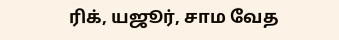ரிக், யஜூர், சாம வேத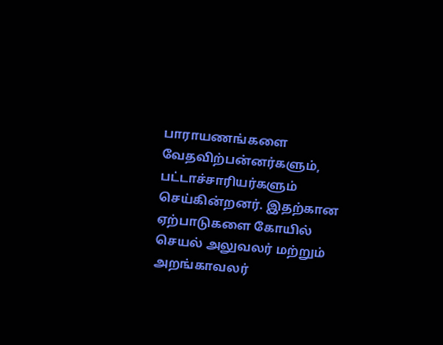பாராயணங்களை வேதவிற்பன்னர்களும், பட்டாச்சாரியர்களும் செய்கின்றனர். இதற்கான ஏற்பாடுகளை கோயில் செயல் அலுவலர் மற்றும் அறங்காவலர்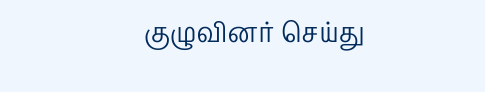குழுவினர் செய்து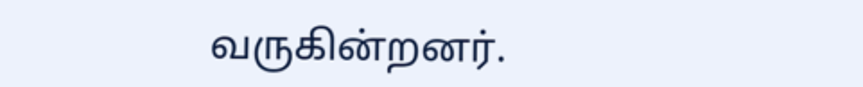வருகின்றனர்.